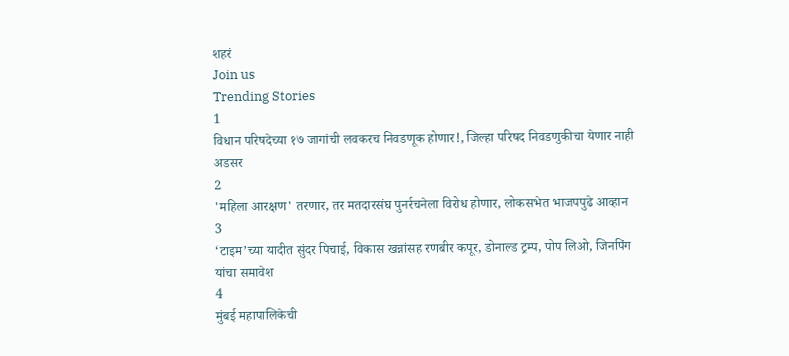शहरं
Join us
Trending Stories
1
विधान परिषदेच्या १७ जागांची लवकरच निवडणूक होणार!, जिल्हा परिषद निवडणुकीचा येणार नाही अडसर
2
'महिला आरक्षण' तरणार, तर मतदारसंघ पुनर्रचनेला विरोध होणार, लोकसभेत भाजपपुढे आव्हान
3
‘टाइम’च्या यादीत सुंदर पिचाई, विकास खन्नांसह रणबीर कपूर, डोनाल्ड ट्रम्प, पोप लिओ, जिनपिंग यांचा समावेश
4
मुंबई महापालिकेची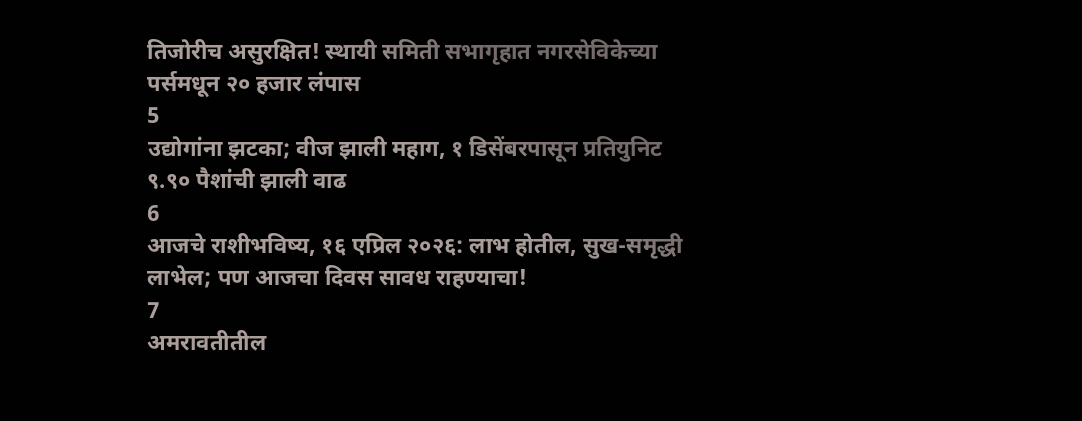तिजोरीच असुरक्षित! स्थायी समिती सभागृहात नगरसेविकेच्या पर्समधून २० हजार लंपास
5
उद्योगांना झटका; वीज झाली महाग, १ डिसेंबरपासून प्रतियुनिट ९.९० पैशांची झाली वाढ
6
आजचे राशीभविष्य, १६ एप्रिल २०२६: लाभ होतील, सुख-समृद्धी लाभेल; पण आजचा दिवस सावध राहण्याचा!
7
अमरावतीतील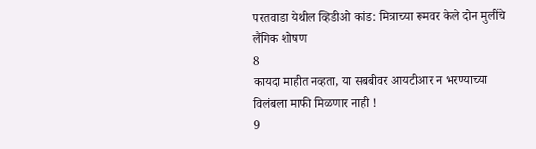परतवाडा येथील व्हिडीओ कांड: मित्राच्या रूमवर केले दोन मुलींचे लैंगिक शोषण
8
कायदा माहीत नव्हता, या सबबीवर आयटीआर न भरण्याच्या विलंबला माफी मिळणार नाही !
9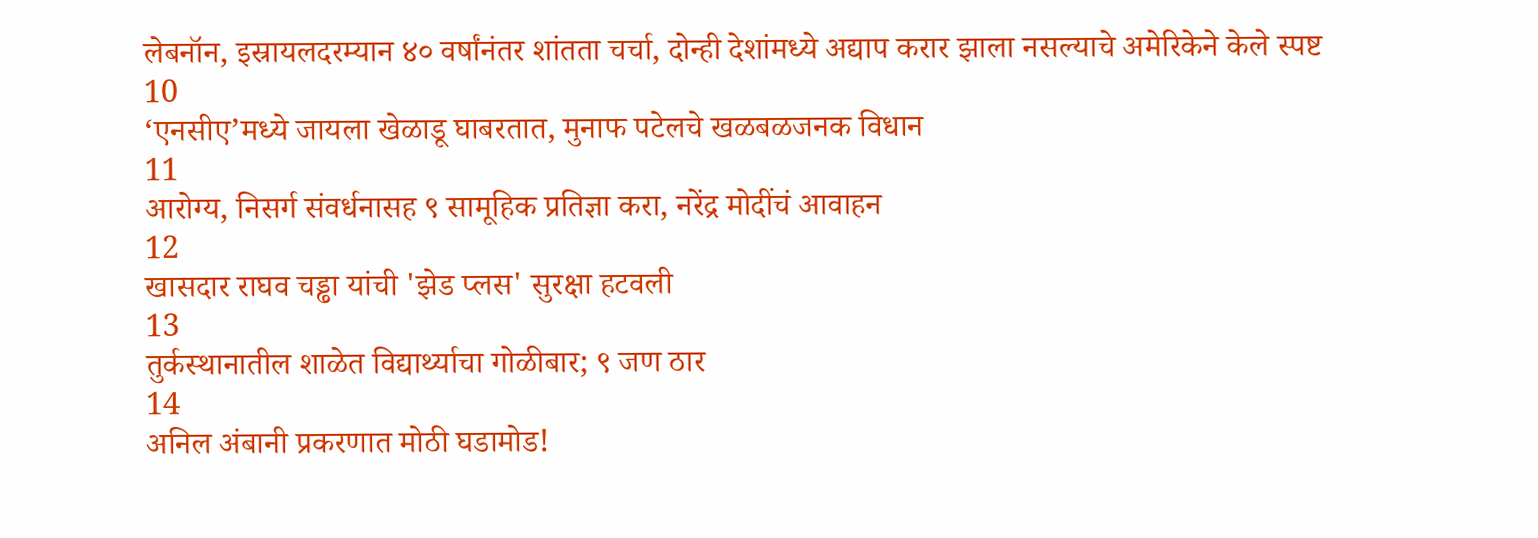लेबनॉन, इस्रायलदरम्यान ४० वर्षांनंतर शांतता चर्चा, दोन्ही देशांमध्ये अद्याप करार झाला नसल्याचे अमेरिकेने केले स्पष्ट
10
‘एनसीए’मध्ये जायला खेळाडू घाबरतात, मुनाफ पटेलचे खळबळजनक विधान
11
आरोग्य, निसर्ग संवर्धनासह ९ सामूहिक प्रतिज्ञा करा, नरेंद्र मोदींचं आवाहन
12
खासदार राघव चड्ढा यांची 'झेड प्लस' सुरक्षा हटवली
13
तुर्कस्थानातील शाळेत विद्यार्थ्याचा गोळीबार; ९ जण ठार
14
अनिल अंबानी प्रकरणात मोठी घडामोड!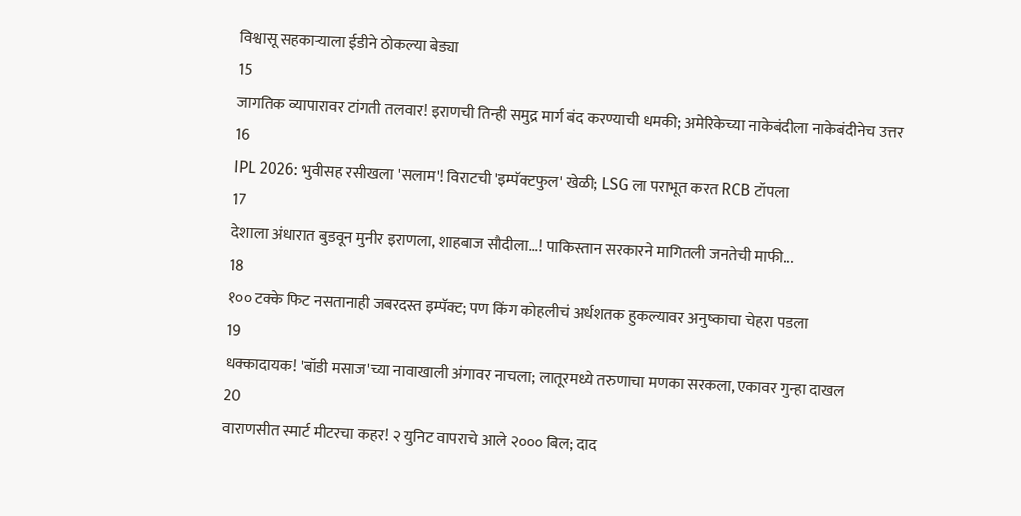विश्वासू सहकाऱ्याला ईडीने ठोकल्या बेड्या
15
जागतिक व्यापारावर टांगती तलवार! इराणची तिन्ही समुद्र मार्ग बंद करण्याची धमकी; अमेरिकेच्या नाकेबंदीला नाकेबंदीनेच उत्तर
16
IPL 2026: भुवीसह रसीखला 'सलाम'! विराटची 'इम्पॅक्टफुल' खेळी; LSG ला पराभूत करत RCB टॉपला
17
देशाला अंधारात बुडवून मुनीर इराणला, शाहबाज सौदीला...! पाकिस्तान सरकारने मागितली जनतेची माफी...
18
१०० टक्के फिट नसतानाही जबरदस्त इम्पॅक्ट; पण किंग कोहलीचं अर्धशतक हुकल्यावर अनुष्काचा चेहरा पडला
19
धक्कादायक! 'बॉडी मसाज'च्या नावाखाली अंगावर नाचला; लातूरमध्ये तरुणाचा मणका सरकला, एकावर गुन्हा दाखल
20
वाराणसीत स्मार्ट मीटरचा कहर! २ युनिट वापराचे आले २००० बिल; दाद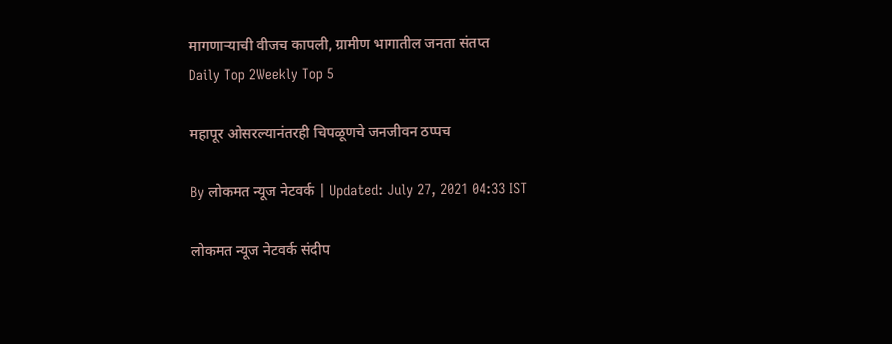मागणाऱ्याची वीजच कापली, ग्रामीण भागातील जनता संतप्त
Daily Top 2Weekly Top 5

महापूर ओसरल्यानंतरही चिपळूणचे जनजीवन ठप्पच

By लोकमत न्यूज नेटवर्क | Updated: July 27, 2021 04:33 IST

लोकमत न्यूज नेटवर्क संदीप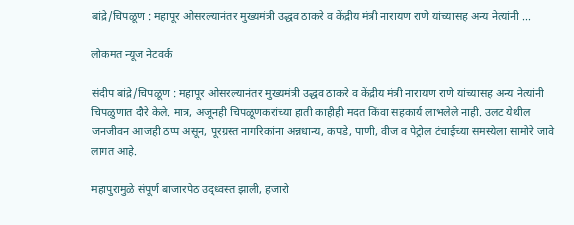बांद्रे/चिपळूण : महापूर ओसरल्यानंतर मुख्यमंत्री उद्धव ठाकरे व केंद्रीय मंत्री नारायण राणे यांच्यासह अन्य नेत्यांनी ...

लोकमत न्यूज नेटवर्क

संदीप बांद्रे/चिपळूण : महापूर ओसरल्यानंतर मुख्यमंत्री उद्धव ठाकरे व केंद्रीय मंत्री नारायण राणे यांच्यासह अन्य नेत्यांनी चिपळुणात दौरे केले. मात्र, अजूनही चिपळूणकरांच्या हाती काहीही मदत किंवा सहकार्य लाभलेले नाही. उलट येथील जनजीवन आजही ठप्प असून, पूरग्रस्त नागरिकांना अन्नधान्य, कपडे, पाणी, वीज व पेट्रोल टंचाईच्या समस्येला सामोरे जावे लागत आहे.

महापुरामुळे संपूर्ण बाजारपेठ उद्ध्वस्त झाली, हजारो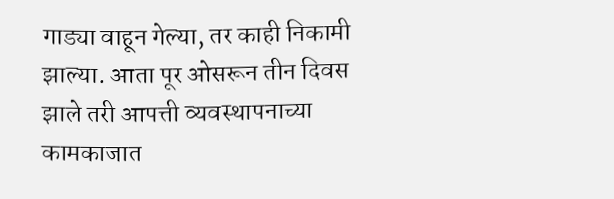गाड्या वाहून गेल्या, तर काही निकामी झाल्या. आता पूर ओसरून तीन दिवस झाले तरी आपत्ती व्यवस्थापनाच्या कामकाजात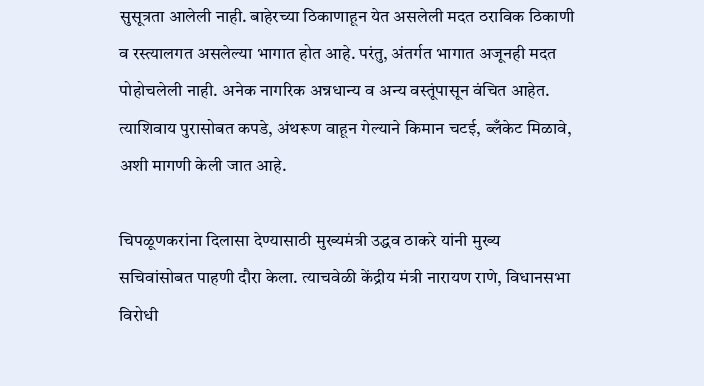सुसूत्रता आलेली नाही. बाहेरच्या ठिकाणाहून येत असलेली मदत ठराविक ठिकाणी व रस्त्यालगत असलेल्या भागात होत आहे. परंतु, अंतर्गत भागात अजूनही मदत पोहोचलेली नाही. अनेक नागरिक अन्नधान्य व अन्य वस्तूंपासून वंचित आहेत. त्याशिवाय पुरासोबत कपडे, अंथरूण वाहून गेल्याने किमान चटई, ब्लँकेट मिळावे, अशी मागणी केली जात आहे.

चिपळूणकरांना दिलासा देण्यासाठी मुख्यमंत्री उद्धव ठाकरे यांनी मुख्य सचिवांसोबत पाहणी दौरा केला. त्याचवेळी केंद्रीय मंत्री नारायण राणे, विधानसभा विरोधी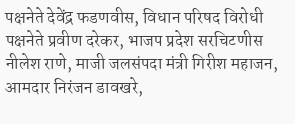पक्षनेते देवेंद्र फडणवीस, विधान परिषद विरोधी पक्षनेते प्रवीण दरेकर, भाजप प्रदेश सरचिटणीस नीलेश राणे, माजी जलसंपदा मंत्री गिरीश महाजन, आमदार निरंजन डावखरे,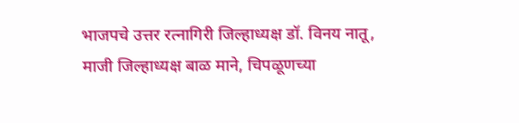भाजपचे उत्तर रत्नागिरी जिल्हाध्यक्ष डॉ. विनय नातू, माजी जिल्हाध्यक्ष बाळ माने, चिपळूणच्या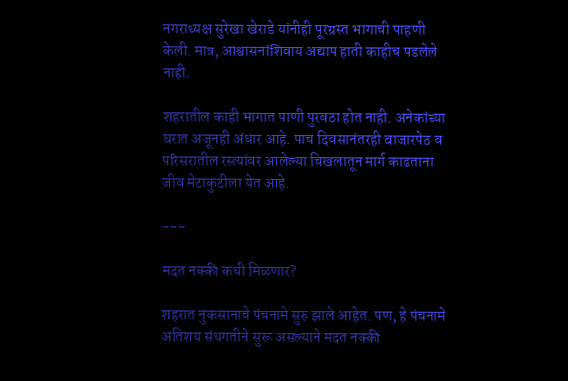नगराध्यक्ष सुरेखा खेराडे यांनीही पूरग्रस्त भागाची पाहणी केली. मात्र, आश्वासनांशिवाय अद्याप हाती काहीच पडलेले नाही.

शहरातील काही भागात पाणी पुरवठा होत नाही. अनेकांच्या घरात अजूनही अंधार आहे. पाच दिवसानंतरही बाजारपेठ व परिसरातील रस्त्यांवर आलेल्या चिखलातून मार्ग काढताना जीव मेटाकुटीला येत आहे.

---

मदत नक्की कधी मिळणार?

शहरात नुकसानाचे पंचनामे सुरु झाले आहेत. पण, हे पंचनामे अतिशय संथगतीने सुरू असल्याने मदत नक्की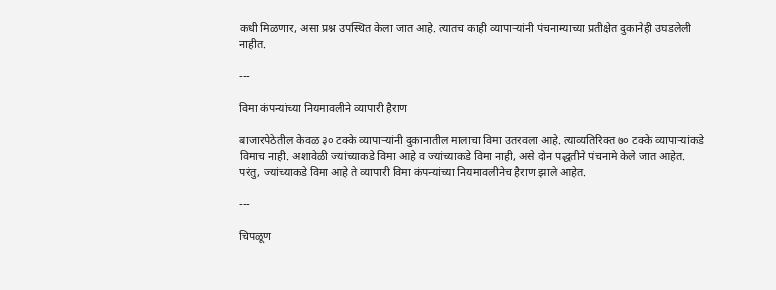कधी मिळणार, असा प्रश्न उपस्थित केला जात आहे. त्यातच काही व्यापाऱ्यांनी पंचनाम्याच्या प्रतीक्षेत दुकानेही उघडलेली नाहीत.

---

विमा कंपन्यांच्या नियमावलीने व्यापारी हैराण

बाजारपेठेतील केवळ ३० टक्के व्यापाऱ्यांनी दुकानातील मालाचा विमा उतरवला आहे. त्याव्यतिरिक्त ७० टक्के व्यापाऱ्यांकडे विमाच नाही. अशावेळी ज्यांच्याकडे विमा आहे व ज्यांच्याकडे विमा नाही, असे दोन पद्धतीने पंचनामे केले जात आहेत. परंतु, ज्यांच्याकडे विमा आहे ते व्यापारी विमा कंपन्यांच्या नियमावलीनेच हैराण झाले आहेत.

---

चिपळूण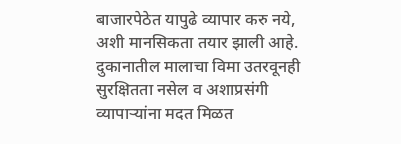बाजारपेठेत यापुढे व्यापार करु नये, अशी मानसिकता तयार झाली आहे. दुकानातील मालाचा विमा उतरवूनही सुरक्षितता नसेल व अशाप्रसंगी व्यापाऱ्यांना मदत मिळत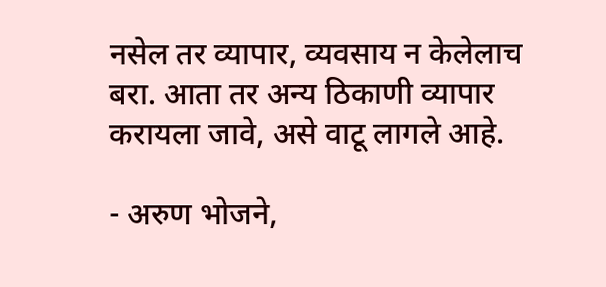नसेल तर व्यापार, व्यवसाय न केलेलाच बरा. आता तर अन्य ठिकाणी व्यापार करायला जावे, असे वाटू लागले आहे.

- अरुण भोजने,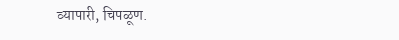व्यापारी, चिपळूण.